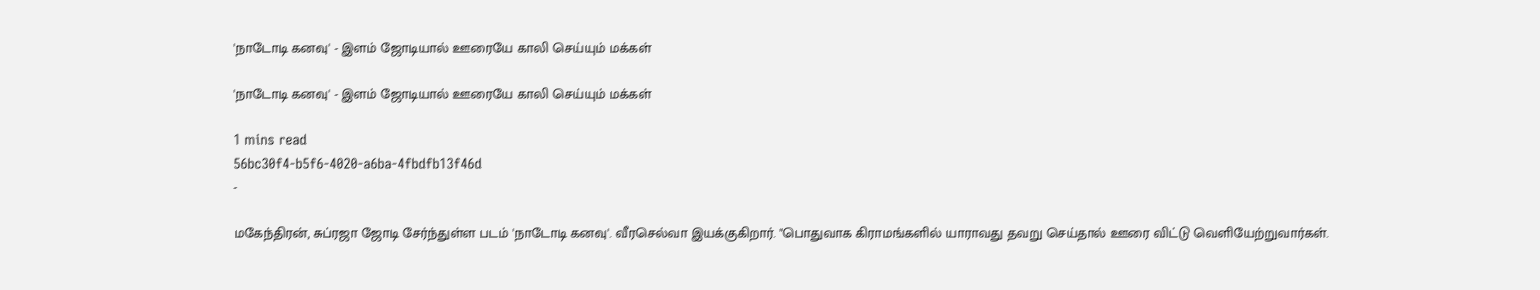'நாடோடி கனவு' - இளம் ஜோடியால் ஊரையே காலி செய்யும் மக்கள்

'நாடோடி கனவு' - இளம் ஜோடியால் ஊரையே காலி செய்யும் மக்கள்

1 mins read
56bc30f4-b5f6-4020-a6ba-4fbdfb13f46d
-

மகேந்திரன், சுப்ரஜா ஜோடி சேர்ந்துள்ள படம் 'நாடோடி கனவு'. வீரசெல்வா இயக்குகிறார். "பொதுவாக கிராமங்களில் யாராவது தவறு செய்தால் ஊரை விட்டு வெளியேற்றுவார்கள்.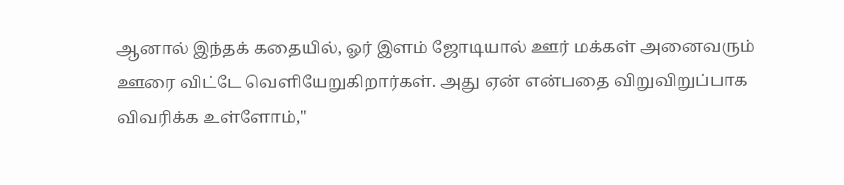ஆனால் இந்தக் கதையில், ஓர் இளம் ஜோடியால் ஊர் மக்கள் அனைவரும் ஊரை விட்டே வெளியேறுகிறார்கள். அது ஏன் என்பதை விறுவிறுப்பாக விவரிக்க உள்ளோம்,"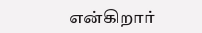என்கிறார்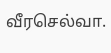வீரசெல்வா.